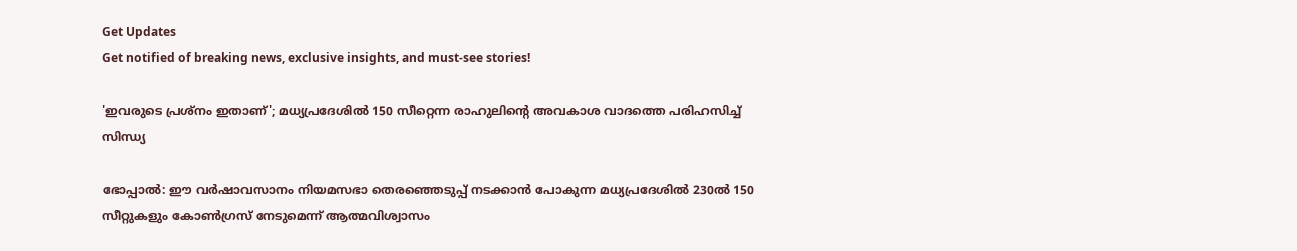Get Updates
Get notified of breaking news, exclusive insights, and must-see stories!

'ഇവരുടെ പ്രശ്നം ഇതാണ്'; മധ്യപ്രദേശില്‍ 150 സീറ്റെന്ന രാഹുലിന്റെ അവകാശ വാദത്തെ പരിഹസിച്ച് സിന്ധ്യ

ഭോപ്പാല്‍: ഈ വർഷാവസാനം നിയമസഭാ തെരഞ്ഞെടുപ്പ് നടക്കാന്‍ പോകുന്ന മധ്യപ്രദേശിൽ 230ൽ 150 സീറ്റുകളും കോണ്‍ഗ്രസ് നേടുമെന്ന് ആത്മവിശ്വാസം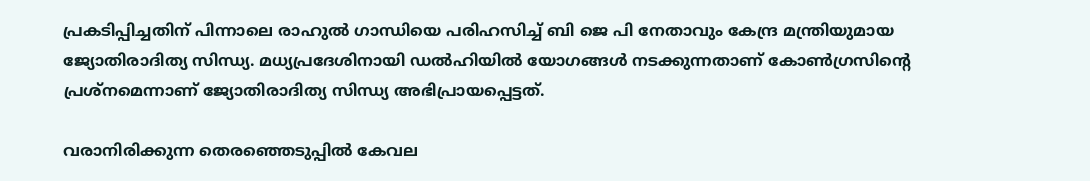പ്രകടിപ്പിച്ചതിന് പിന്നാലെ രാഹുൽ ഗാന്ധിയെ പരിഹസിച്ച് ബി ജെ പി നേതാവും കേന്ദ്ര മന്ത്രിയുമായ ജ്യോതിരാദിത്യ സിന്ധ്യ. മധ്യപ്രദേശിനായി ഡൽഹിയിൽ യോഗങ്ങൾ നടക്കുന്നതാണ് കോൺഗ്രസിന്റെ പ്രശ്‌നമെന്നാണ് ജ്യോതിരാദിത്യ സിന്ധ്യ അഭിപ്രായപ്പെട്ടത്.

വരാനിരിക്കുന്ന തെരഞ്ഞെടുപ്പിൽ കേവല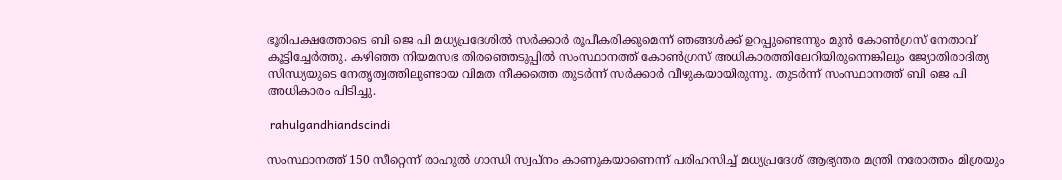ഭൂരിപക്ഷത്തോടെ ബി ജെ പി മധ്യപ്രദേശില്‍ സർക്കാർ രൂപീകരിക്കുമെന്ന് ഞങ്ങൾക്ക് ഉറപ്പുണ്ടെന്നും മുന്‍ കോണ്‍ഗ്രസ് നേതാവ് കൂട്ടിച്ചേർത്തു. കഴിഞ്ഞ നിയമസഭ തിരഞ്ഞെടുപ്പില്‍ സംസ്ഥാനത്ത് കോണ്‍ഗ്രസ് അധികാരത്തിലേറിയിരുന്നെങ്കിലും ജ്യോതിരാദിത്യ സിന്ധ്യയുടെ നേതൃത്വത്തിലുണ്ടായ വിമത നീക്കത്തെ തുടർന്ന് സർക്കാർ വീഴുകയായിരുന്നു. തുടർന്ന് സംസ്ഥാനത്ത് ബി ജെ പി അധികാരം പിടിച്ചു.

 rahulgandhiandscindi

സംസ്ഥാനത്ത് 150 സീറ്റെന്ന് രാഹുൽ ഗാന്ധി സ്വപ്നം കാണുകയാണെന്ന് പരിഹസിച്ച് മധ്യപ്രദേശ് ആഭ്യന്തര മന്ത്രി നരോത്തം മിശ്രയും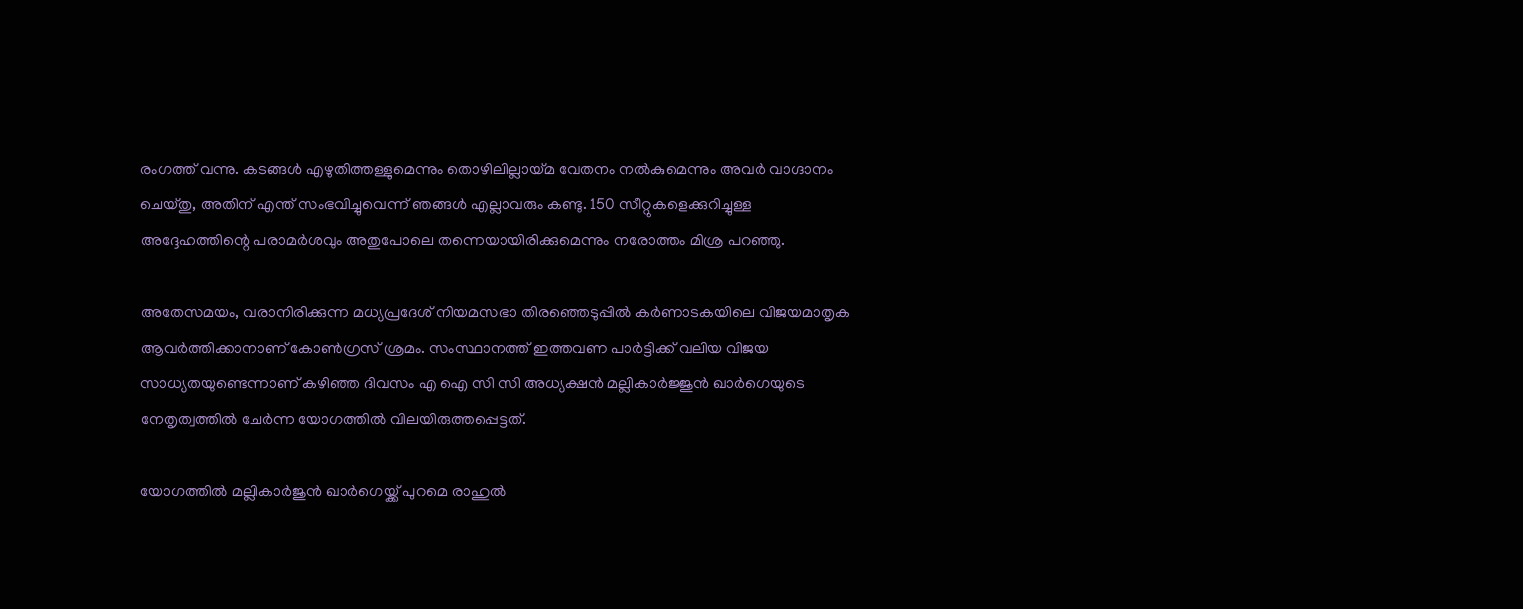രംഗത്ത് വന്നു. കടങ്ങൾ എഴുതിത്തള്ളുമെന്നും തൊഴിലില്ലായ്മ വേതനം നൽകുമെന്നും അവർ വാഗ്ദാനം ചെയ്തു, അതിന് എന്ത് സംഭവിച്ചുവെന്ന് ഞങ്ങൾ എല്ലാവരും കണ്ടു. 150 സീറ്റുകളെക്കുറിച്ചുള്ള അദ്ദേഹത്തിന്റെ പരാമർശവും അതുപോലെ തന്നെയായിരിക്കുമെന്നും നരോത്തം മിശ്ര പറഞ്ഞു.

അതേസമയം, വരാനിരിക്കുന്ന മധ്യപ്രദേശ് നിയമസഭാ തിരഞ്ഞെടുപ്പില്‍ കർണാടകയിലെ വിജയമാതൃക ആവർത്തിക്കാനാണ് കോണ്‍ഗ്രസ് ശ്രമം. സംസ്ഥാനത്ത് ഇത്തവണ പാർട്ടിക്ക് വലിയ വിജയ സാധ്യതയുണ്ടെന്നാണ് കഴിഞ്ഞ ദിവസം എ ഐ സി സി അധ്യക്ഷന്‍ മല്ലികാർജ്ജുന്‍ ഖാർഗെയുടെ നേതൃത്വത്തില്‍ ചേർന്ന യോഗത്തില്‍ വിലയിരുത്തപ്പെട്ടത്.

യോഗത്തിൽ മല്ലികാർജുൻ ഖാർഗെയ്ക്ക് പുറമെ രാഹുൽ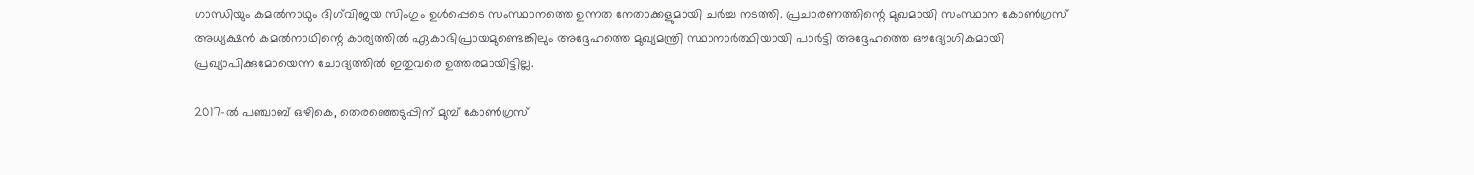ഗാന്ധിയും കമൽനാഥും ദിഗ്‌വിജയ സിംഗും ഉൾപ്പെടെ സംസ്ഥാനത്തെ ഉന്നത നേതാക്കളുമായി ചർച്ച നടത്തി. പ്രചാരണത്തിന്റെ മുഖമായി സംസ്ഥാന കോൺഗ്രസ് അധ്യക്ഷൻ കമൽനാഥിന്റെ കാര്യത്തിൽ ഏകാഭിപ്രായമുണ്ടെങ്കിലും അദ്ദേഹത്തെ മുഖ്യമന്ത്രി സ്ഥാനാർത്ഥിയായി പാർട്ടി അദ്ദേഹത്തെ ഔദ്യോഗികമായി പ്രഖ്യാപിക്കുമോയെന്ന ചോദ്യത്തില്‍ ഇതുവരെ ഉത്തരമായിട്ടില്ല.

2017-ൽ പഞ്ചാബ് ഒഴികെ, തെരഞ്ഞെടുപ്പിന് മുമ്പ് കോൺഗ്രസ്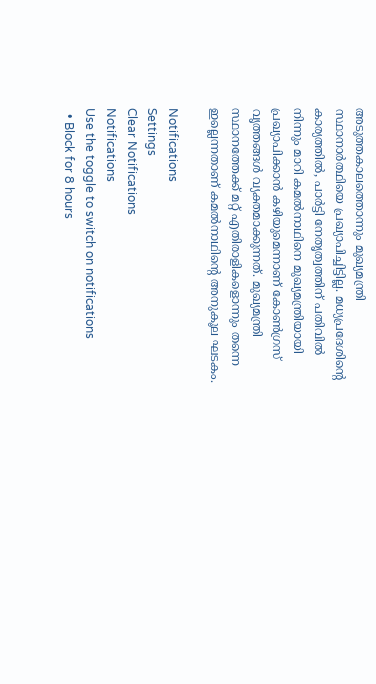അടുത്തകാലത്തൊന്നും മുഖ്യമന്ത്രി സ്ഥാനാർത്ഥിയെ പ്രഖ്യാപിച്ചിട്ടില്ല. മധ്യപ്രദേശിന്റെ കാര്യത്തിൽ, പാർട്ടി നേതൃത്വത്തിന് പതിവില്‍ നിന്നും മാറി കമൽനാഥിനെ മുഖ്യമന്ത്രിയായി പ്രഖ്യാപിക്കാൻ കഴിയുമെന്നാണ് കോണ്‍ഗ്രസ് വൃത്തങ്ങൾ വ്യക്തമാക്കുന്നത്. മുഖ്യമന്ത്രി സ്ഥാനത്തേക്ക് മറ്റ് എതിരാളികളൊന്നും തന്നെ ഇല്ലെന്നതാണ് കമല്‍നാഥിന്റെ അനുകൂല ഘടകം.

Notifications
Settings
Clear Notifications
Notifications
Use the toggle to switch on notifications
  • Block for 8 hours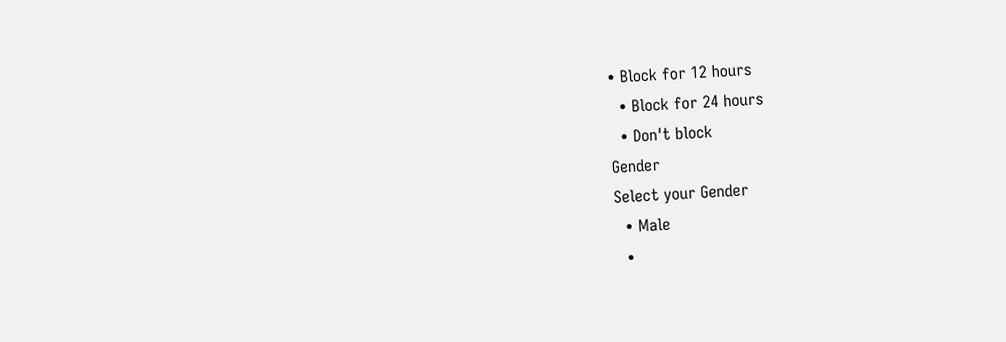• Block for 12 hours
  • Block for 24 hours
  • Don't block
Gender
Select your Gender
  • Male
  •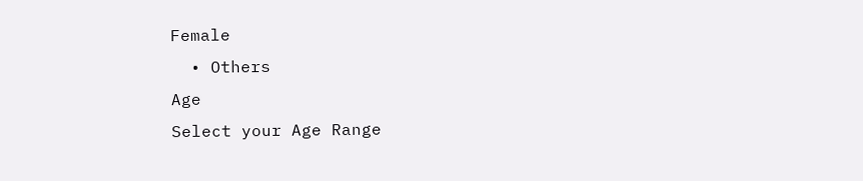Female
  • Others
Age
Select your Age Range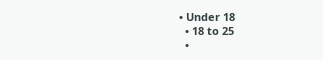• Under 18
  • 18 to 25
  •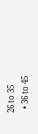26 to 35
  • 36 to 45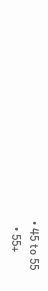• 45 to 55
  • 55+